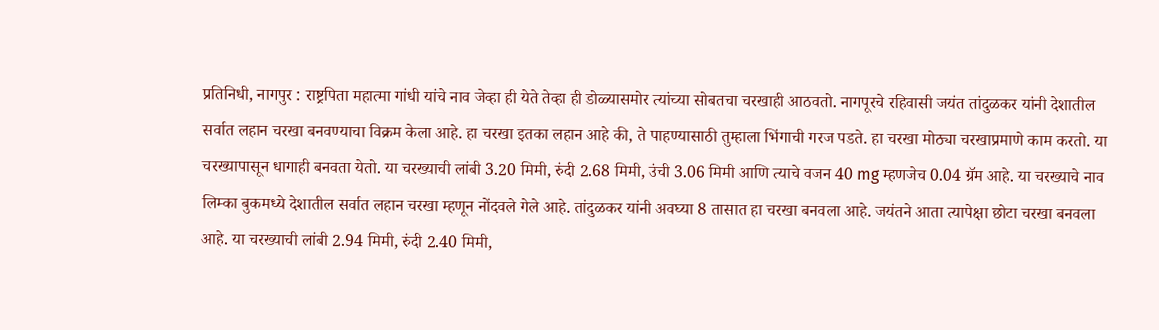प्रतिनिधी, नागपुर : राष्ट्रपिता महात्मा गांधी यांचे नाव जेव्हा ही येते तेव्हा ही डोळ्यासमोर त्यांच्या सोबतचा चरखाही आठवतो. नागपूरचे रहिवासी जयंत तांदुळकर यांनी देशातील सर्वात लहान चरखा बनवण्याचा विक्रम केला आहे. हा चरखा इतका लहान आहे की, ते पाहण्यासाठी तुम्हाला भिंगाची गरज पडते. हा चरखा मोठ्या चरखाप्रमाणे काम करतो. या चरख्यापासून धागाही बनवता येतो. या चरख्याची लांबी 3.20 मिमी, रुंदी 2.68 मिमी, उंची 3.06 मिमी आणि त्याचे वजन 40 mg म्हणजेच 0.04 ग्रॅम आहे. या चरख्याचे नाव लिम्का बुकमध्ये देशातील सर्वात लहान चरखा म्हणून नोंदवले गेले आहे. तांदुळकर यांनी अवघ्या 8 तासात हा चरखा बनवला आहे. जयंतने आता त्यापेक्षा छोटा चरखा बनवला आहे. या चरख्याची लांबी 2.94 मिमी, रुंदी 2.40 मिमी,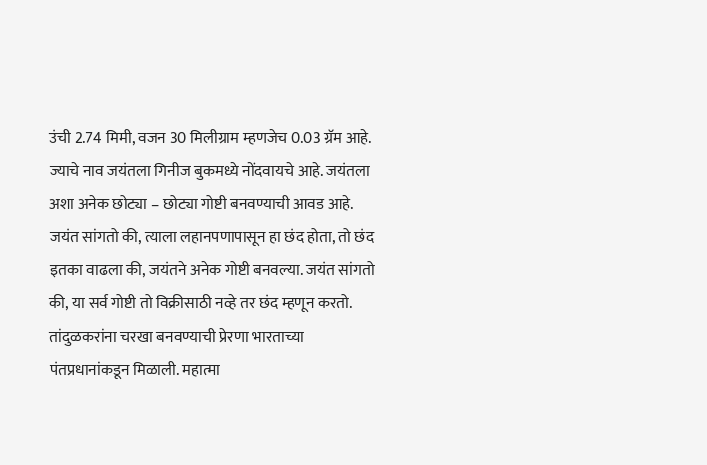उंची 2.74 मिमी, वजन 30 मिलीग्राम म्हणजेच 0.03 ग्रॅम आहे. ज्याचे नाव जयंतला गिनीज बुकमध्ये नोंदवायचे आहे. जयंतला अशा अनेक छोट्या – छोट्या गोष्टी बनवण्याची आवड आहे. जयंत सांगतो की, त्याला लहानपणापासून हा छंद होता, तो छंद इतका वाढला की, जयंतने अनेक गोष्टी बनवल्या. जयंत सांगतो की, या सर्व गोष्टी तो विक्रीसाठी नव्हे तर छंद म्हणून करतो. तांदुळकरांना चरखा बनवण्याची प्रेरणा भारताच्या पंतप्रधानांकडून मिळाली. महात्मा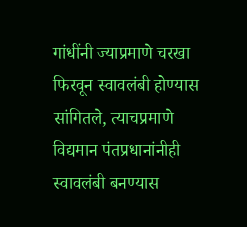गांधींनी ज्याप्रमाणे चरखा फिरवून स्वावलंबी होण्यास सांगितले, त्याचप्रमाणे विद्यमान पंतप्रधानांनीही स्वावलंबी बनण्यास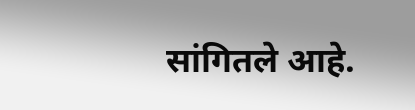सांगितले आहे.